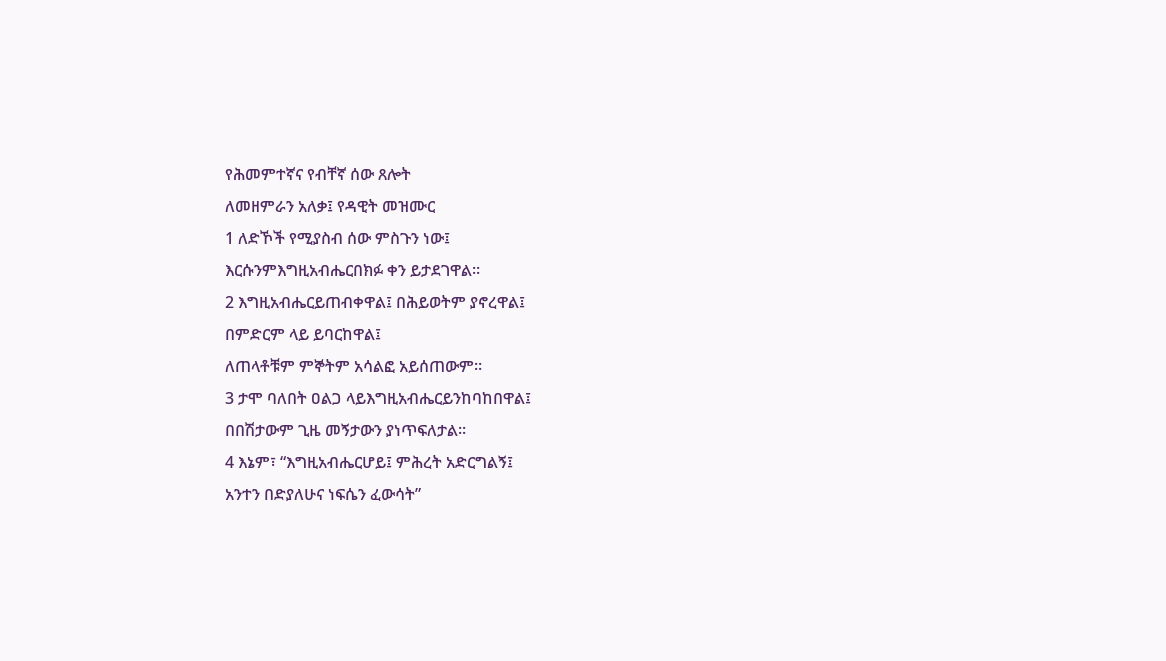የሕመምተኛና የብቸኛ ሰው ጸሎት
ለመዘምራን አለቃ፤ የዳዊት መዝሙር
1 ለድኾች የሚያስብ ሰው ምስጉን ነው፤
እርሱንምእግዚአብሔርበክፉ ቀን ይታደገዋል።
2 እግዚአብሔርይጠብቀዋል፤ በሕይወትም ያኖረዋል፤
በምድርም ላይ ይባርከዋል፤
ለጠላቶቹም ምኞትም አሳልፎ አይሰጠውም።
3 ታሞ ባለበት ዐልጋ ላይእግዚአብሔርይንከባከበዋል፤
በበሽታውም ጊዜ መኝታውን ያነጥፍለታል።
4 እኔም፣ “እግዚአብሔርሆይ፤ ምሕረት አድርግልኝ፤
አንተን በድያለሁና ነፍሴን ፈውሳት”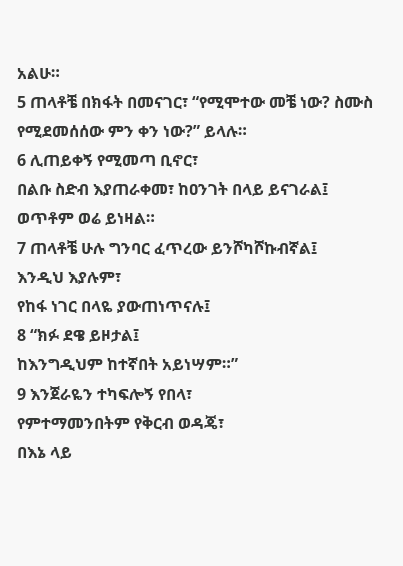አልሁ።
5 ጠላቶቼ በክፋት በመናገር፣ “የሚሞተው መቼ ነው? ስሙስ
የሚደመሰሰው ምን ቀን ነው?” ይላሉ።
6 ሊጠይቀኝ የሚመጣ ቢኖር፣
በልቡ ስድብ እያጠራቀመ፣ ከዐንገት በላይ ይናገራል፤
ወጥቶም ወሬ ይነዛል።
7 ጠላቶቼ ሁሉ ግንባር ፈጥረው ይንሾካሾኩብኛል፤
እንዲህ እያሉም፣
የከፋ ነገር በላዬ ያውጠነጥናሉ፤
8 “ክፉ ደዌ ይዞታል፤
ከእንግዲህም ከተኛበት አይነሣም።”
9 እንጀራዬን ተካፍሎኝ የበላ፣
የምተማመንበትም የቅርብ ወዳጄ፣
በእኔ ላይ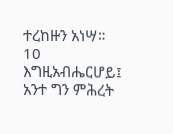ተረከዙን አነሣ።
10 እግዚአብሔርሆይ፤ አንተ ግን ምሕረት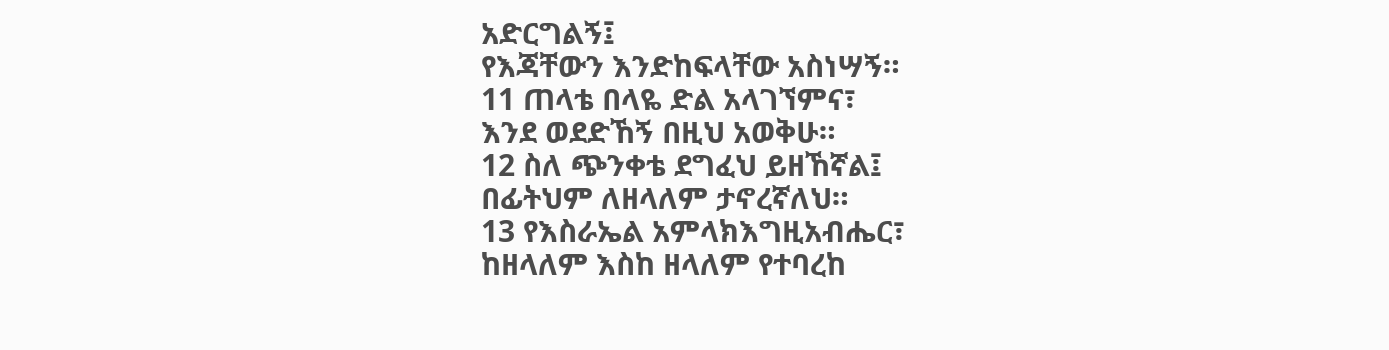አድርግልኝ፤
የእጃቸውን እንድከፍላቸው አስነሣኝ።
11 ጠላቴ በላዬ ድል አላገኘምና፣
እንደ ወደድኸኝ በዚህ አወቅሁ።
12 ስለ ጭንቀቴ ደግፈህ ይዘኸኛል፤
በፊትህም ለዘላለም ታኖረኛለህ።
13 የእስራኤል አምላክእግዚአብሔር፣
ከዘላለም እስከ ዘላለም የተባረከ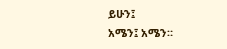ይሁን፤
አሜን፤ አሜን።